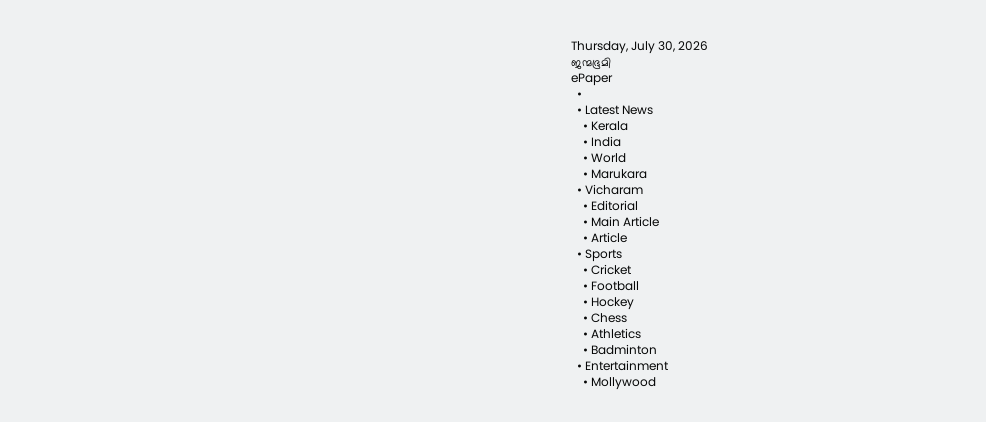Thursday, July 30, 2026
ജന്മഭൂമി
ePaper
  •
  • Latest News
    • Kerala
    • India
    • World
    • Marukara
  • Vicharam
    • Editorial
    • Main Article
    • Article
  • Sports
    • Cricket
    • Football
    • Hockey
    • Chess
    • Athletics
    • Badminton
  • Entertainment
    • Mollywood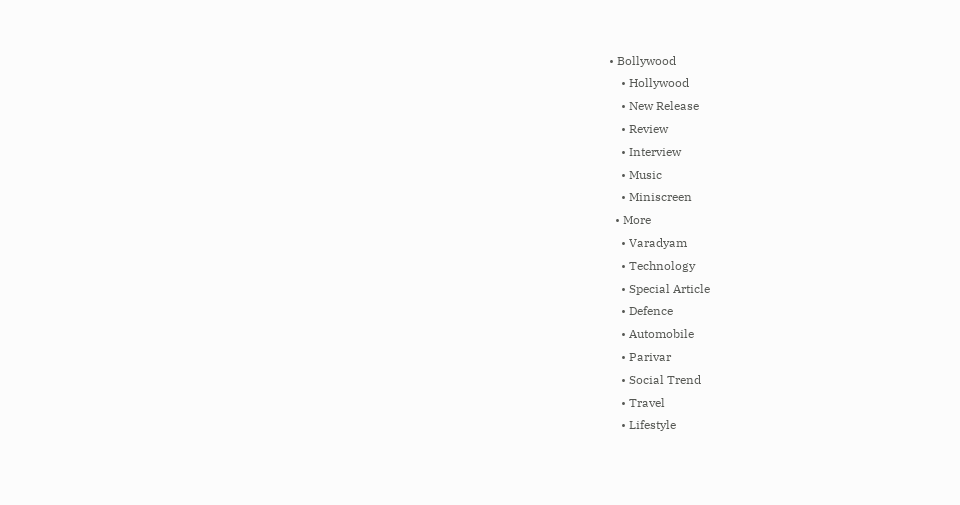• Bollywood
    • Hollywood
    • New Release
    • Review
    • Interview
    • Music
    • Miniscreen
  • More
    • Varadyam
    • Technology
    • Special Article
    • Defence
    • Automobile
    • Parivar
    • Social Trend
    • Travel
    • Lifestyle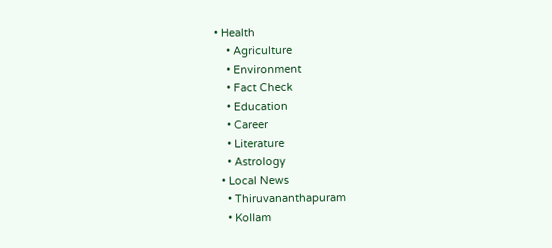• Health
    • Agriculture
    • Environment
    • Fact Check
    • Education
    • Career
    • Literature
    • Astrology
  • Local News
    • Thiruvananthapuram
    • Kollam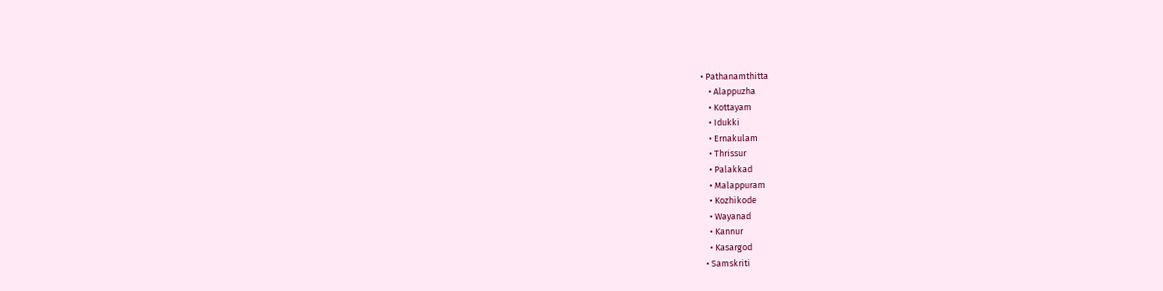• Pathanamthitta
    • Alappuzha
    • Kottayam
    • Idukki
    • Ernakulam
    • Thrissur
    • Palakkad
    • Malappuram
    • Kozhikode
    • Wayanad
    • Kannur
    • Kasargod
  • Samskriti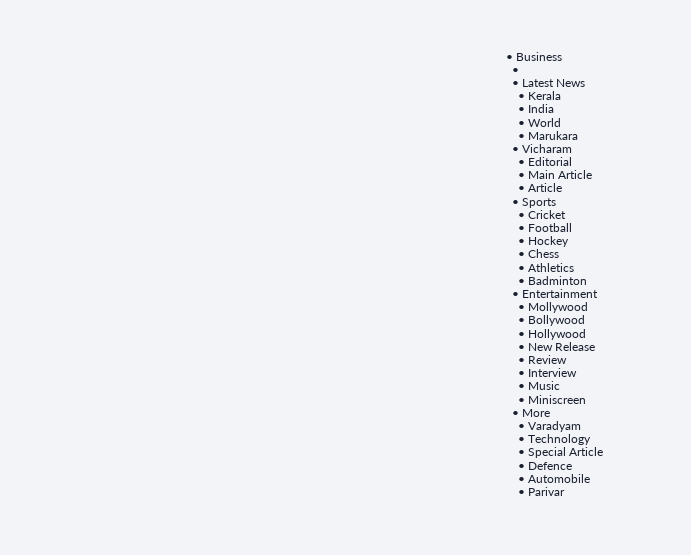• Business
  •
  • Latest News
    • Kerala
    • India
    • World
    • Marukara
  • Vicharam
    • Editorial
    • Main Article
    • Article
  • Sports
    • Cricket
    • Football
    • Hockey
    • Chess
    • Athletics
    • Badminton
  • Entertainment
    • Mollywood
    • Bollywood
    • Hollywood
    • New Release
    • Review
    • Interview
    • Music
    • Miniscreen
  • More
    • Varadyam
    • Technology
    • Special Article
    • Defence
    • Automobile
    • Parivar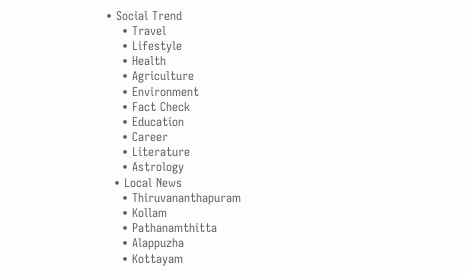• Social Trend
    • Travel
    • Lifestyle
    • Health
    • Agriculture
    • Environment
    • Fact Check
    • Education
    • Career
    • Literature
    • Astrology
  • Local News
    • Thiruvananthapuram
    • Kollam
    • Pathanamthitta
    • Alappuzha
    • Kottayam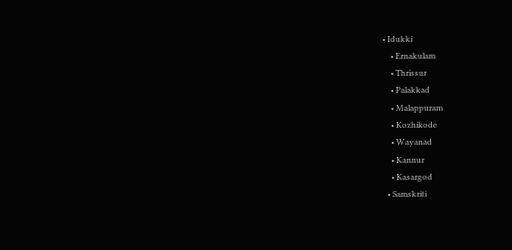• Idukki
    • Ernakulam
    • Thrissur
    • Palakkad
    • Malappuram
    • Kozhikode
    • Wayanad
    • Kannur
    • Kasargod
  • Samskriti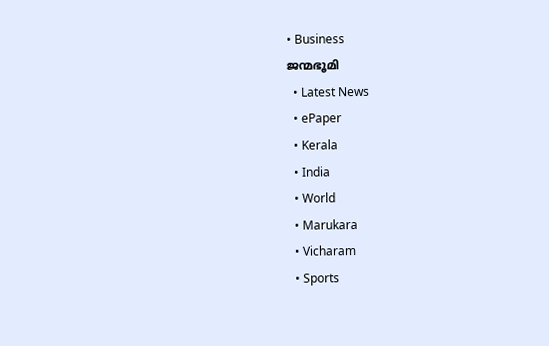• Business
ജന്മഭൂമി
  • Latest News
  • ePaper
  • Kerala
  • India
  • World
  • Marukara
  • Vicharam
  • Sports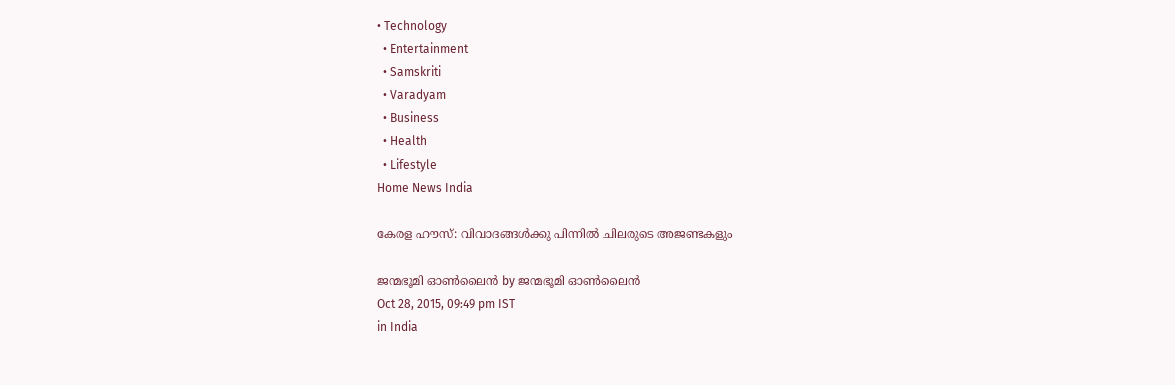• Technology
  • Entertainment
  • Samskriti
  • Varadyam
  • Business
  • Health
  • Lifestyle
Home News India

കേരള ഹൗസ്: വിവാദങ്ങള്‍ക്കു പിന്നില്‍ ചിലരുടെ അജണ്ടകളും

ജന്മഭൂമി ഓണ്‍ലൈന്‍ by ജന്മഭൂമി ഓണ്‍ലൈന്‍
Oct 28, 2015, 09:49 pm IST
in India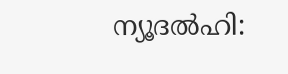ന്യൂദല്‍ഹി: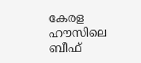കേരള ഹൗസിലെ ബീഫ്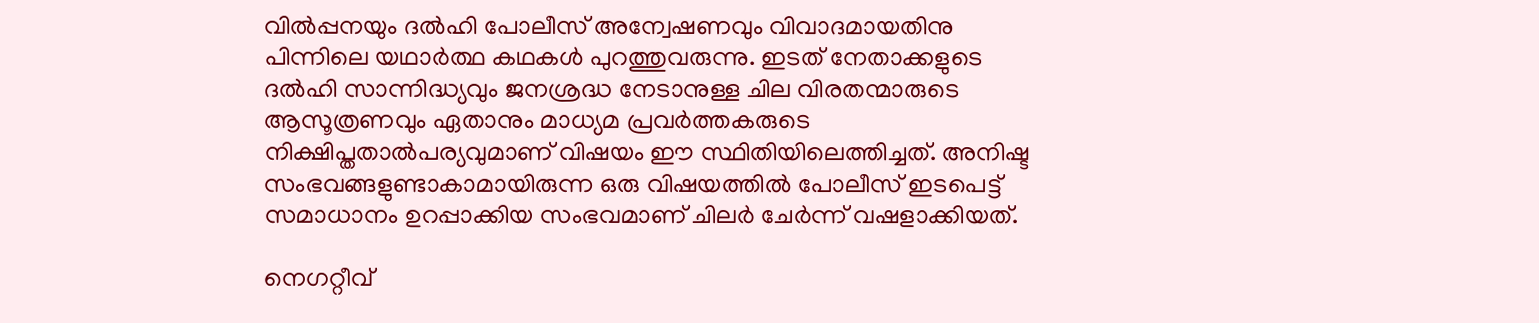വില്‍പ്പനയും ദല്‍ഹി പോലീസ് അന്വേഷണവും വിവാദമായതിനു പിന്നിലെ യഥാര്‍ത്ഥ കഥകള്‍ പുറത്തുവരുന്നു. ഇടത് നേതാക്കളുടെ ദല്‍ഹി സാന്നിദ്ധ്യവും ജനശ്രദ്ധ നേടാനുള്ള ചില വിരതന്മാരുടെ ആസൂത്രണവും ഏതാനും മാധ്യമ പ്രവര്‍ത്തകരുടെ നിക്ഷിപ്തതാല്‍പര്യവുമാണ് വിഷയം ഈ സ്ഥിതിയിലെത്തിച്ചത്. അനിഷ്ട സംഭവങ്ങളുണ്ടാകാമായിരുന്ന ഒരു വിഷയത്തില്‍ പോലീസ് ഇടപെട്ട് സമാധാനം ഉറപ്പാക്കിയ സംഭവമാണ് ചിലര്‍ ചേര്‍ന്ന് വഷളാക്കിയത്.

നെഗറ്റീവ്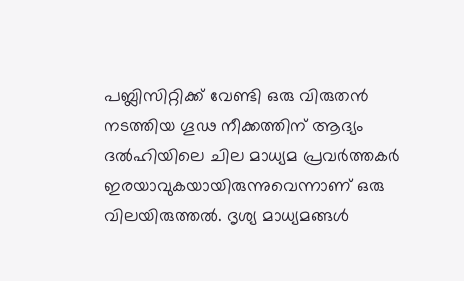പബ്ലിസിറ്റിക്ക് വേണ്ടി ഒരു വിരുതന്‍ നടത്തിയ ഗൂഢ നീക്കത്തിന് ആദ്യം ദല്‍ഹിയിലെ ചില മാധ്യമ പ്രവര്‍ത്തകര്‍ ഇരയാവുകയായിരുന്നുവെന്നാണ് ഒരു വിലയിരുത്തല്‍. ദൃശ്യ മാധ്യമങ്ങള്‍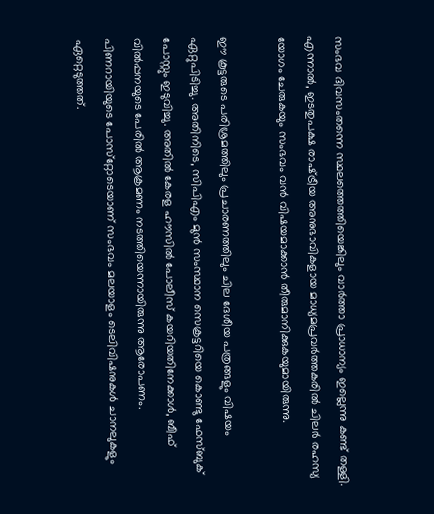സംഭവ ദിവസംതന്നെ സ്ഥലത്തെത്തിയെങ്കിലും വാര്‍ത്താ പ്രാധാന്യം ഇല്ലെന്നു കണ്ട് തള്ളി. എന്നാല്‍, ഇടതുപക്ഷ രാഷ്‌ട്രീയ അനുഭാവികളായ മാധ്യമപ്രവര്‍ത്തകരില്‍ ചിലര്‍ രഹസ്യ യോഗം ചേരുകയും സംഭവം വന്‍ വിഷയമാക്കാന്‍ തീരുമാനിക്കുകയുമായിരുന്നു.

ഈ കൂട്ടരുടെ പരിശ്രമത്തിലും പ്രചാരണത്തിലും ചില ദേശീയ പത്രങ്ങളും വിഷയം ഏറ്റുപിടിച്ചു. അതിനിടെ, സിപിഎം മുന്‍ സംസ്ഥാന സെക്രട്ടറിയെ കൊണ്ടു ഫേസ്ബുക് പോസ്റ്റും ഇടുവിച്ചു. അതില്‍ കേരള ഹൗസില്‍ പോലീസ് കയറിയതിനേക്കാള്‍, ബീഫ് വില്‍പ്പനയുടെ പേരില്‍ ആക്രമണം നടത്തിയെന്നായിരുന്നു ആരോപണം. പിണറായിയുടെ പോസ്‌റ്റോടെയാണ് സംഭവം മലയാളം ടെലിവിഷനുകള്‍ ചാനലുകളും ഏറ്റെടുത്തത്.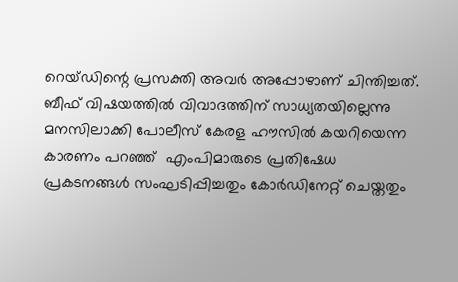റെയ്ഡിന്റെ പ്രസക്തി അവര്‍ അപ്പോഴാണ് ചിന്തിച്ചത്. ബീഫ് വിഷയത്തില്‍ വിവാദത്തിന് സാധ്യതയില്ലെന്നു മനസിലാക്കി പോലീസ് കേരള ഹൗസില്‍ കയറിയെന്ന കാരണം പറഞ്ഞ്  എംപിമാരുടെ പ്രതിഷേധ പ്രകടനങ്ങള്‍ സംഘടിപ്പിച്ചതും കോര്‍ഡിനേറ്റ് ചെയ്തതും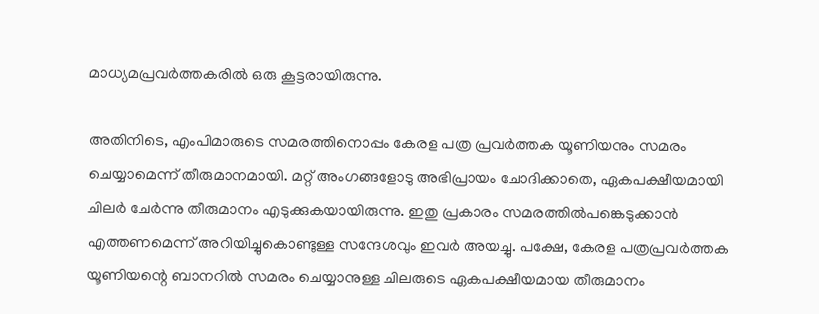മാധ്യമപ്രവര്‍ത്തകരില്‍ ഒരു കൂട്ടരായിരുന്നു.

അതിനിടെ, എംപിമാരുടെ സമരത്തിനൊപ്പം കേരള പത്ര പ്രവര്‍ത്തക യൂണിയനും സമരം ചെയ്യാമെന്ന് തീരുമാനമായി. മറ്റ് അംഗങ്ങളോടു അഭിപ്രായം ചോദിക്കാതെ, ഏകപക്ഷീയമായി ചിലര്‍ ചേര്‍ന്നു തീരുമാനം എടുക്കുകയായിരുന്നു. ഇതു പ്രകാരം സമരത്തില്‍പങ്കെടുക്കാന്‍ എത്തണമെന്ന് അറിയിച്ചുകൊണ്ടുള്ള സന്ദേശവും ഇവര്‍ അയച്ചു. പക്ഷേ, കേരള പത്രപ്രവര്‍ത്തക യൂണിയന്റെ ബാനറില്‍ സമരം ചെയ്യാനുള്ള ചിലരുടെ ഏകപക്ഷീയമായ തീരുമാനം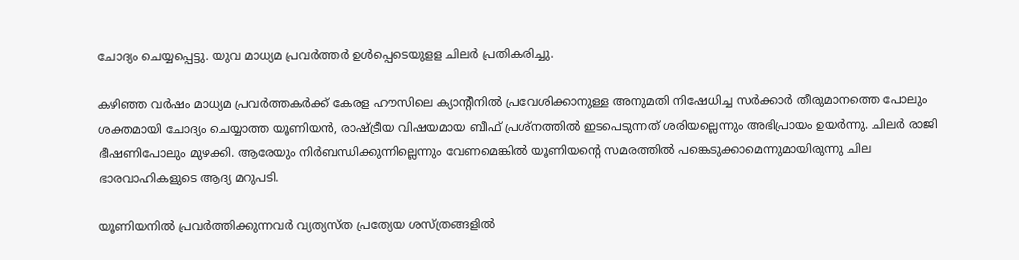ചോദ്യം ചെയ്യപ്പെട്ടു. യുവ മാധ്യമ പ്രവര്‍ത്തര്‍ ഉള്‍പ്പെടെയുളള ചിലര്‍ പ്രതികരിച്ചു.

കഴിഞ്ഞ വര്‍ഷം മാധ്യമ പ്രവര്‍ത്തകര്‍ക്ക് കേരള ഹൗസിലെ ക്യാന്റീനില്‍ പ്രവേശിക്കാനുള്ള അനുമതി നിഷേധിച്ച സര്‍ക്കാര്‍ തീരുമാനത്തെ പോലും ശക്തമായി ചോദ്യം ചെയ്യാത്ത യൂണിയന്‍, രാഷ്‌ട്രീയ വിഷയമായ ബീഫ് പ്രശ്‌നത്തില്‍ ഇടപെടുന്നത് ശരിയല്ലെന്നും അഭിപ്രായം ഉയര്‍ന്നു. ചിലര്‍ രാജി ഭീഷണിപോലും മുഴക്കി. ആരേയും നിര്‍ബന്ധിക്കുന്നില്ലെന്നും വേണമെങ്കില്‍ യൂണിയന്റെ സമരത്തില്‍ പങ്കെടുക്കാമെന്നുമായിരുന്നു ചില ഭാരവാഹികളുടെ ആദ്യ മറുപടി.

യൂണിയനില്‍ പ്രവര്‍ത്തിക്കുന്നവര്‍ വ്യത്യസ്ത പ്രത്യേയ ശസ്ത്രങ്ങളില്‍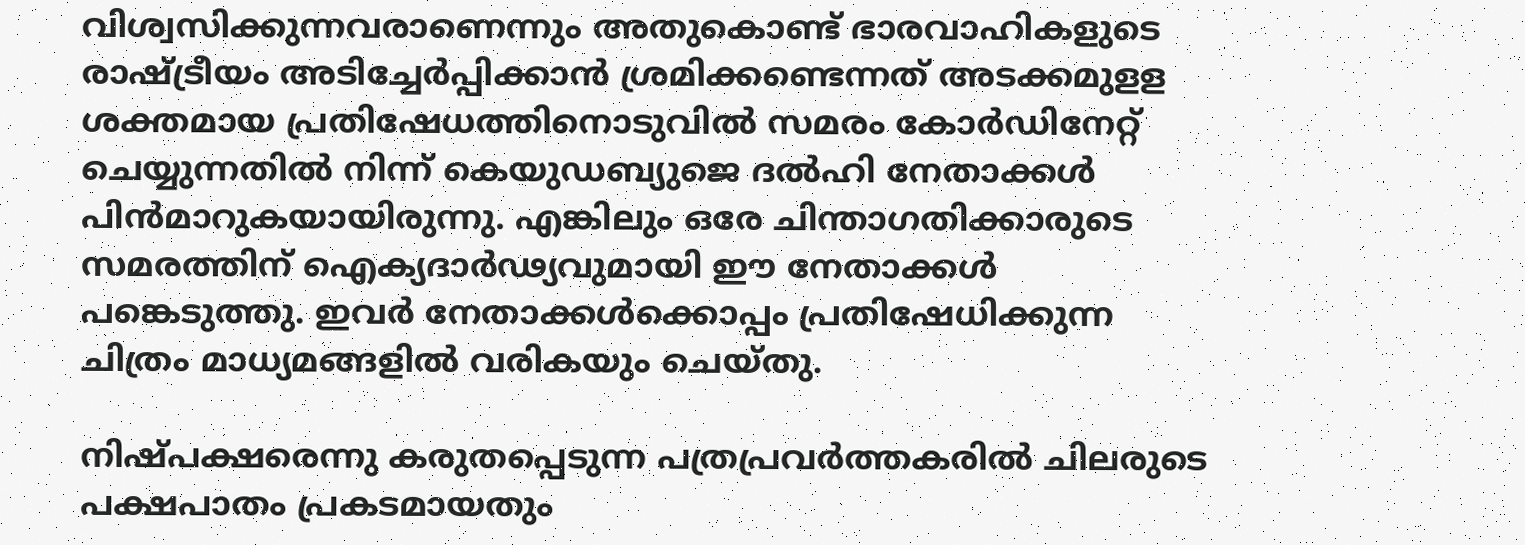വിശ്വസിക്കുന്നവരാണെന്നും അതുകൊണ്ട് ഭാരവാഹികളുടെ രാഷ്‌ട്രീയം അടിച്ചേര്‍പ്പിക്കാന്‍ ശ്രമിക്കണ്ടെന്നത് അടക്കമുളള ശക്തമായ പ്രതിഷേധത്തിനൊടുവില്‍ സമരം കോര്‍ഡിനേറ്റ് ചെയ്യുന്നതില്‍ നിന്ന് കെയുഡബ്യുജെ ദല്‍ഹി നേതാക്കള്‍ പിന്‍മാറുകയായിരുന്നു. എങ്കിലും ഒരേ ചിന്താഗതിക്കാരുടെ സമരത്തിന് ഐക്യദാര്‍ഢ്യവുമായി ഈ നേതാക്കള്‍ പങ്കെടുത്തു. ഇവര്‍ നേതാക്കള്‍ക്കൊപ്പം പ്രതിഷേധിക്കുന്ന ചിത്രം മാധ്യമങ്ങളില്‍ വരികയും ചെയ്തു.

നിഷ്പക്ഷരെന്നു കരുതപ്പെടുന്ന പത്രപ്രവര്‍ത്തകരില്‍ ചിലരുടെ പക്ഷപാതം പ്രകടമായതും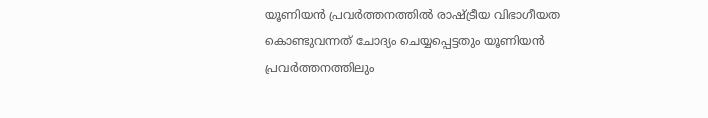യൂണിയന്‍ പ്രവര്‍ത്തനത്തില്‍ രാഷ്‌ട്രീയ വിഭാഗീയത കൊണ്ടുവന്നത് ചോദ്യം ചെയ്യപ്പെട്ടതും യൂണിയന്‍ പ്രവര്‍ത്തനത്തിലും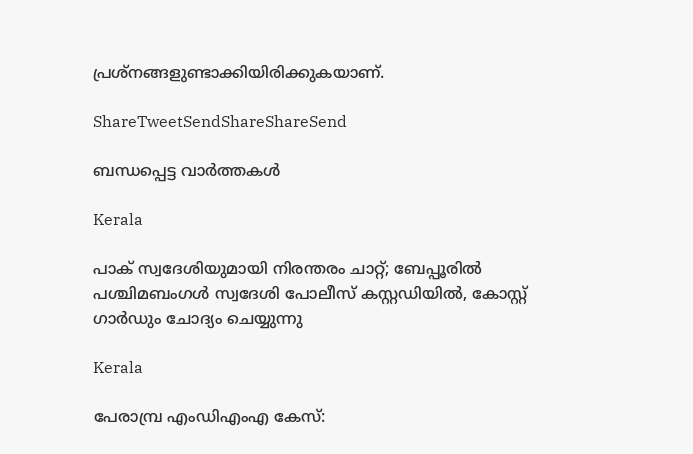പ്രശ്‌നങ്ങളുണ്ടാക്കിയിരിക്കുകയാണ്.

ShareTweetSendShareShareSend

ബന്ധപ്പെട്ട വാര്‍ത്തകള്‍

Kerala

പാക് സ്വദേശിയുമായി നിരന്തരം ചാറ്റ്; ബേപ്പൂരിൽ പശ്ചിമബംഗൾ സ്വദേശി പോലീസ് കസ്റ്റഡിയിൽ, കോസ്റ്റ് ഗാർഡും ചോദ്യം ചെയ്യുന്നു

Kerala

പേരാമ്പ്ര എംഡിഎംഎ കേസ്: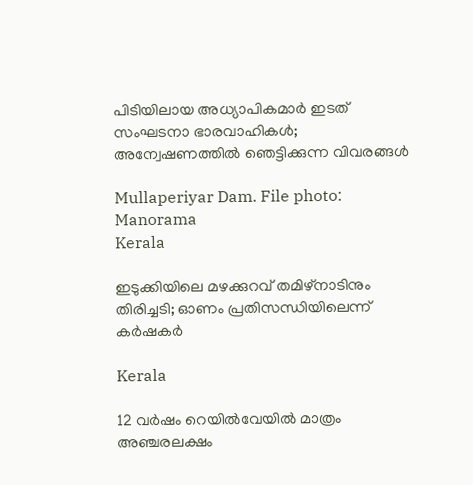പിടിയിലായ അധ്യാപികമാര്‍ ഇടത് സംഘടനാ ഭാരവാഹികള്‍; അന്വേഷണത്തിൽ ഞെട്ടിക്കുന്ന വിവരങ്ങൾ

Mullaperiyar Dam. File photo: Manorama
Kerala

ഇടുക്കിയിലെ മഴക്കുറവ് തമിഴ്‌നാടിനും തിരിച്ചടി; ഓണം പ്രതിസന്ധിയിലെന്ന് കർഷകർ

Kerala

12 വർഷം റെയിൽവേയിൽ മാത്രം അഞ്ചരലക്ഷം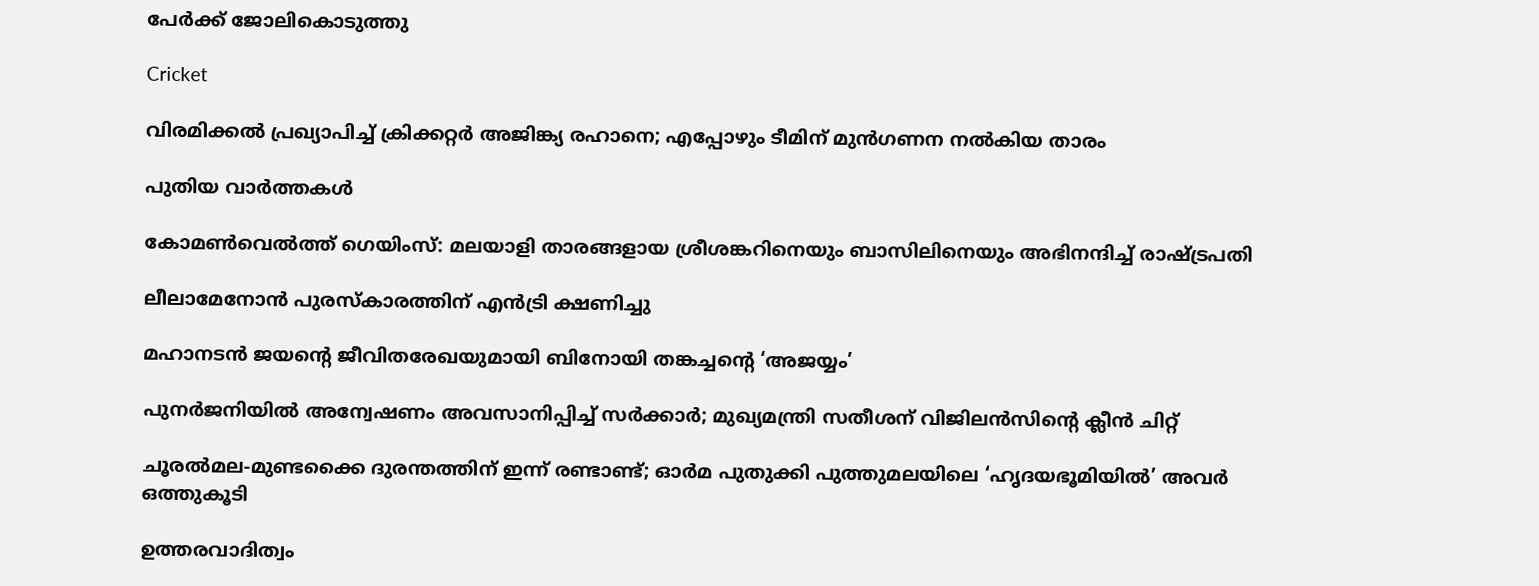പേർക്ക് ജോലികൊടുത്തു

Cricket

വിരമിക്കല്‍ പ്രഖ്യാപിച്ച് ക്രിക്കറ്റര്‍ അജിങ്ക്യ രഹാനെ; എപ്പോഴും ടീമിന് മുൻഗണന നൽകിയ താരം

പുതിയ വാര്‍ത്തകള്‍

കോമൺവെൽത്ത് ഗെയിംസ്: മലയാളി താരങ്ങളായ ശ്രീശങ്കറിനെയും ബാസിലിനെയും അഭിനന്ദിച്ച്‌ രാഷ്‌ട്രപതി

ലീലാമേനോൻ പുരസ്‌കാരത്തിന് എൻട്രി ക്ഷണിച്ചു

മഹാനടന്‍ ജയന്റെ ജീവിതരേഖയുമായി ബിനോയി തങ്കച്ചന്റെ ‘അജയ്യം’

പുനര്‍ജനിയിൽ അന്വേഷണം അവസാനിപ്പിച്ച് സർക്കാർ; മുഖ്യമന്ത്രി സതീശന് വിജിലൻസിന്റെ ക്ലീൻ ചിറ്റ്

ചൂരൽമല-മുണ്ടക്കൈ ദുരന്തത്തിന് ഇന്ന് രണ്ടാണ്ട്; ഓർമ പുതുക്കി പുത്തുമലയിലെ ‘ഹൃദയഭൂമിയിൽ’ അവർ ഒത്തുകൂടി

ഉത്തരവാദിത്വം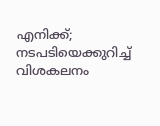എനിക്ക്; നടപടിയെക്കുറിച്ച് വിശകലനം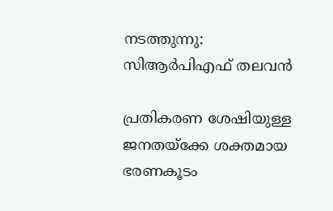നടത്തുന്നു: സിആർപിഎഫ് തലവൻ

പ്രതികരണ ശേഷിയുള്ള ജനതയ്‌ക്കേ ശക്തമായ ഭരണകൂടം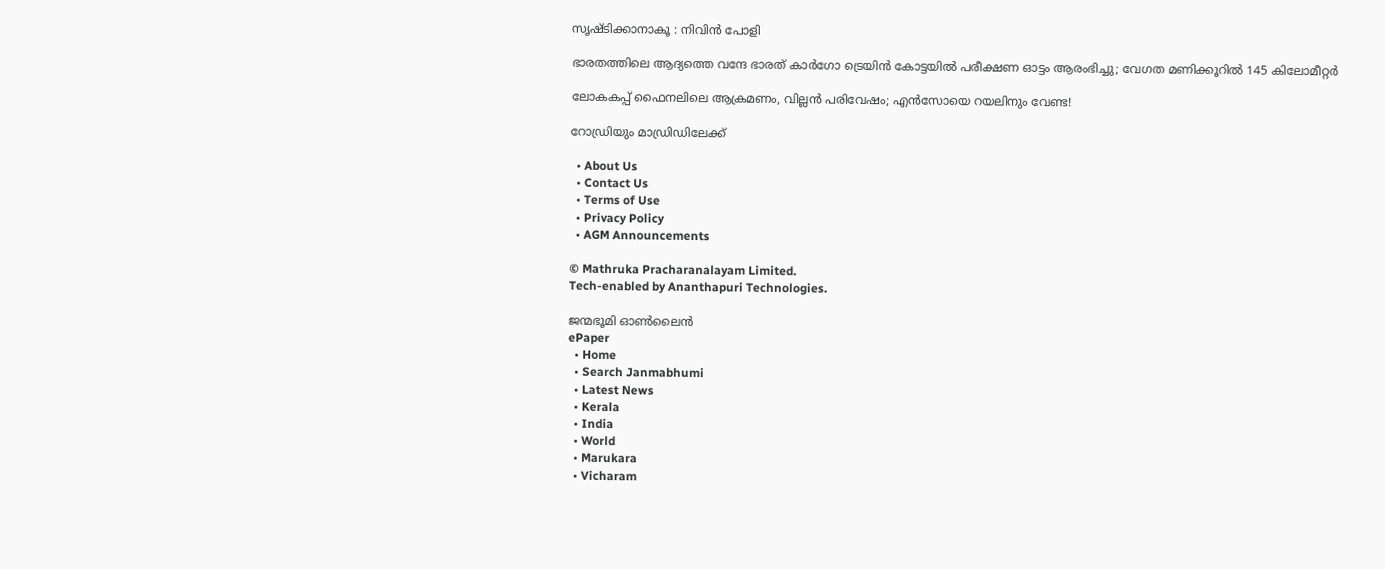സൃഷ്ടിക്കാനാകൂ : നിവിൻ പോളി

ഭാരതത്തിലെ ആദ്യത്തെ വന്ദേ ഭാരത് കാർഗോ ട്രെയിൻ കോട്ടയിൽ പരീക്ഷണ ഓട്ടം ആരംഭിച്ചു; വേഗത മണിക്കൂറിൽ 145 കിലോമീറ്റർ

ലോകകപ്പ് ഫൈനലിലെ ആക്രമണം, വില്ലന്‍ പരിവേഷം; എന്‍സോയെ റയലിനും വേണ്ട!

റോഡ്രിയും മാഡ്രിഡിലേക്ക്

  • About Us
  • Contact Us
  • Terms of Use
  • Privacy Policy
  • AGM Announcements

© Mathruka Pracharanalayam Limited.
Tech-enabled by Ananthapuri Technologies.

ജന്മഭൂമി ഓണ്‍ലൈന്‍
ePaper
  • Home
  • Search Janmabhumi
  • Latest News
  • Kerala
  • India
  • World
  • Marukara
  • Vicharam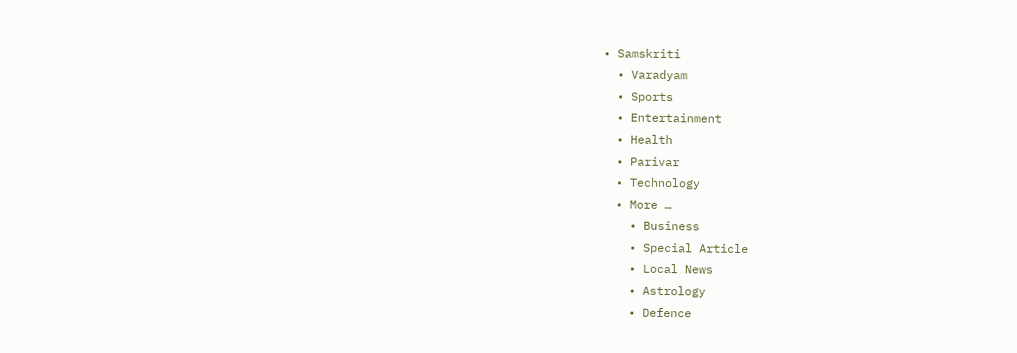• Samskriti
  • Varadyam
  • Sports
  • Entertainment
  • Health
  • Parivar
  • Technology
  • More …
    • Business
    • Special Article
    • Local News
    • Astrology
    • Defence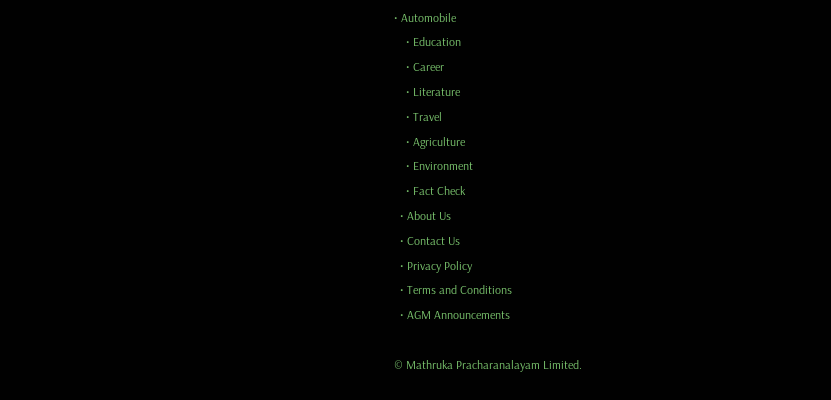• Automobile
    • Education
    • Career
    • Literature
    • Travel
    • Agriculture
    • Environment
    • Fact Check
  • About Us
  • Contact Us
  • Privacy Policy
  • Terms and Conditions
  • AGM Announcements

© Mathruka Pracharanalayam Limited.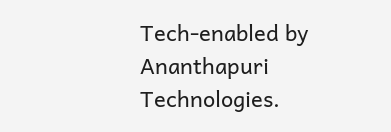Tech-enabled by Ananthapuri Technologies.